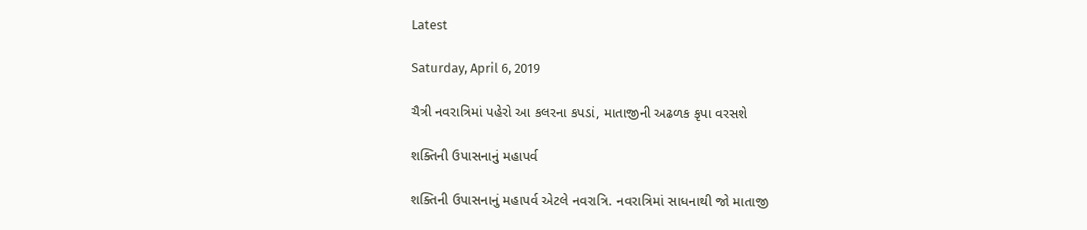Latest

Saturday, April 6, 2019

ચૈત્રી નવરાત્રિમાં પહેરો આ કલરના કપડાં, માતાજીની અઢળક કૃપા વરસશે

શક્તિની ઉપાસનાનું મહાપર્વ

શક્તિની ઉપાસનાનું મહાપર્વ એટલે નવરાત્રિ. નવરાત્રિમાં સાધનાથી જો માતાજી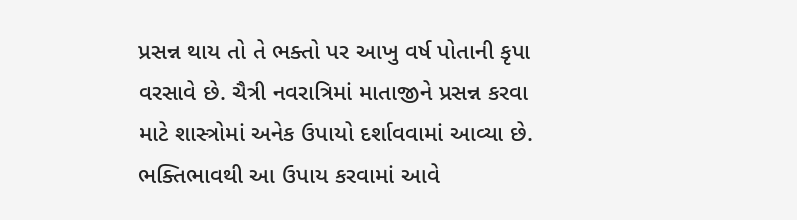પ્રસન્ન થાય તો તે ભક્તો પર આખુ વર્ષ પોતાની કૃપા વરસાવે છે. ચૈત્રી નવરાત્રિમાં માતાજીને પ્રસન્ન કરવા માટે શાસ્ત્રોમાં અનેક ઉપાયો દર્શાવવામાં આવ્યા છે. ભક્તિભાવથી આ ઉપાય કરવામાં આવે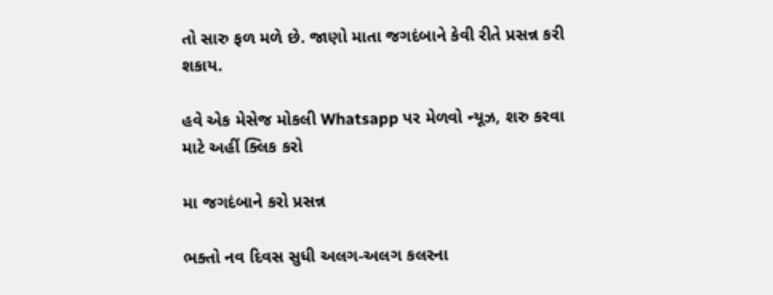તો સારુ ફળ મળે છે. જાણો માતા જગદંબાને કેવી રીતે પ્રસન્ન કરી શકાય.

હવે એક મેસેજ મોકલી Whatsapp પર મેળવો ન્યૂઝ, શરુ કરવા માટે અહીં ક્લિક કરો

મા જગદંબાને કરો પ્રસન્ન

ભક્તો નવ દિવસ સુધી અલગ-અલગ કલરના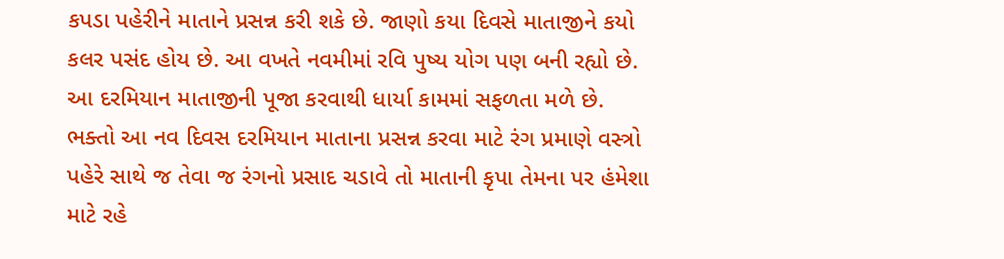કપડા પહેરીને માતાને પ્રસન્ન કરી શકે છે. જાણો કયા દિવસે માતાજીને કયો કલર પસંદ હોય છે. આ વખતે નવમીમાં રવિ પુષ્ય યોગ પણ બની રહ્યો છે. આ દરમિયાન માતાજીની પૂજા કરવાથી ધાર્યા કામમાં સફળતા મળે છે. ભક્તો આ નવ દિવસ દરમિયાન માતાના પ્રસન્ન કરવા માટે રંગ પ્રમાણે વસ્ત્રો પહેરે સાથે જ તેવા જ રંગનો પ્રસાદ ચડાવે તો માતાની કૃપા તેમના પર હંમેશા માટે રહે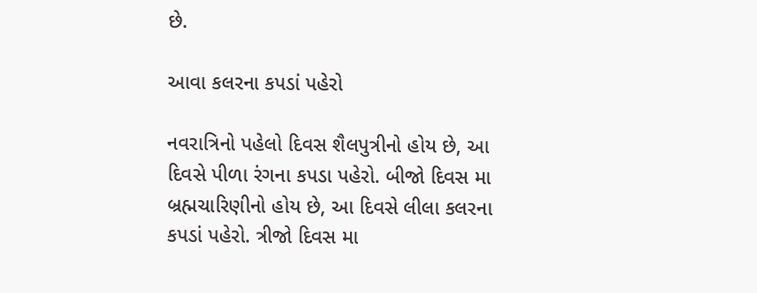છે.

આવા કલરના કપડાં પહેરો

નવરાત્રિનો પહેલો દિવસ શૈલપુત્રીનો હોય છે, આ દિવસે પીળા રંગના કપડા પહેરો. બીજો દિવસ મા બ્રહ્મચારિણીનો હોય છે, આ દિવસે લીલા કલરના કપડાં પહેરો. ત્રીજો દિવસ મા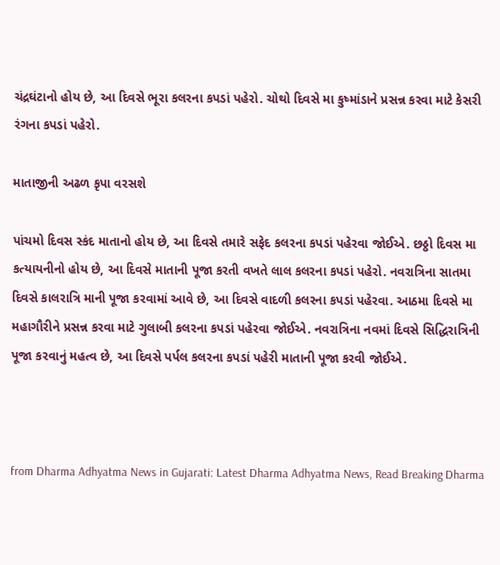ચંદ્રઘંટાનો હોય છે, આ દિવસે ભૂરા કલરના કપડાં પહેરો. ચોથો દિવસે મા કુષ્માંડાને પ્રસન્ન કરવા માટે કેસરી રંગના કપડાં પહેરો.

માતાજીની અઢળ કૃપા વરસશે

પાંચમો દિવસ સ્કંદ માતાનો હોય છે, આ દિવસે તમારે સફેદ કલરના કપડાં પહેરવા જોઈએ. છઠ્ઠો દિવસ મા કત્યાયનીનો હોય છે, આ દિવસે માતાની પૂજા કરતી વખતે લાલ કલરના કપડાં પહેરો. નવરાત્રિના સાતમા દિવસે કાલરાત્રિ માની પૂજા કરવામાં આવે છે, આ દિવસે વાદળી કલરના કપડાં પહેરવા. આઠમા દિવસે મા મહાગૌરીને પ્રસન્ન કરવા માટે ગુલાબી કલરના કપડાં પહેરવા જોઈએ. નવરાત્રિના નવમાં દિવસે સિદ્ધિરાત્રિની પૂજા કરવાનું મહત્વ છે, આ દિવસે પર્પલ કલરના કપડાં પહેરી માતાની પૂજા કરવી જોઈએ.



from Dharma Adhyatma News in Gujarati: Latest Dharma Adhyatma News, Read Breaking Dharma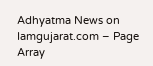Adhyatma News on Iamgujarat.com – Page Array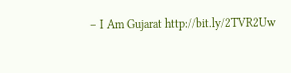– I Am Gujarat http://bit.ly/2TVR2Uw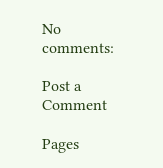No comments:

Post a Comment

Pages